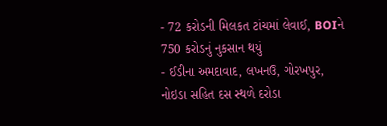- 72 કરોડની મિલકત ટાંચમાં લેવાઈ, BOIને 750 કરોડનું નુકસાન થયું
- ઈડીના અમદાવાદ, લખનઉ, ગોરખપુર, નોઇડા સહિત દસ સ્થળે દરોડા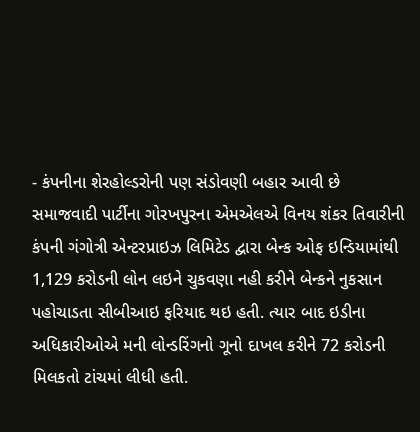- કંપનીના શેરહોલ્ડરોની પણ સંડોવણી બહાર આવી છે
સમાજવાદી પાર્ટીના ગોરખપુરના એમએલએ વિનય શંકર તિવારીની કંપની ગંગોત્રી એન્ટરપ્રાઇઝ લિમિટેડ દ્વારા બેન્ક ઓફ ઇન્ડિયામાંથી 1,129 કરોડની લોન લઇને ચુકવણા નહી કરીને બેન્કને નુકસાન પહોચાડતા સીબીઆઇ ફરિયાદ થઇ હતી. ત્યાર બાદ ઇડીના અધિકારીઓએ મની લોન્ડરિંગનો ગૂનો દાખલ કરીને 72 કરોડની મિલકતો ટાંચમાં લીધી હતી.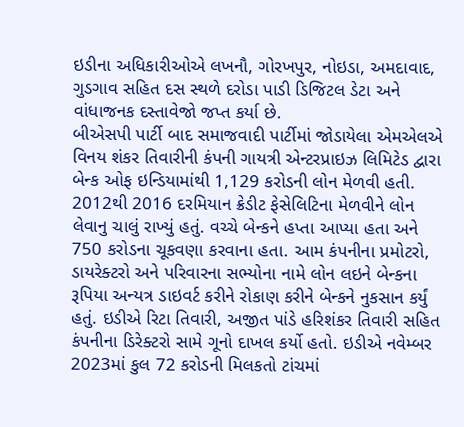ઇડીના અધિકારીઓએ લખનૌ, ગોરખપુર, નોઇડા, અમદાવાદ, ગુડગાવ સહિત દસ સ્થળે દરોડા પાડી ડિજિટલ ડેટા અને વાંધાજનક દસ્તાવેજો જપ્ત કર્યા છે.
બીએસપી પાર્ટી બાદ સમાજવાદી પાર્ટીમાં જોડાયેલા એમએલએ વિનય શંકર તિવારીની કંપની ગાયત્રી એન્ટરપ્રાઇઝ લિમિટેડ દ્વારા બેન્ક ઓફ ઇન્ડિયામાંથી 1,129 કરોડની લોન મેળવી હતી. 2012થી 2016 દરમિયાન ક્રેડીટ ફેસેલિટિના મેળવીને લોન લેવાનુ ચાલું રાખ્યું હતું. વચ્ચે બેન્કને હપ્તા આપ્યા હતા અને 750 કરોડના ચૂકવણા કરવાના હતા. આમ કંપનીના પ્રમોટરો, ડાયરેક્ટરો અને પરિવારના સભ્યોના નામે લોન લઇને બેન્કના રૂપિયા અન્યત્ર ડાઇવર્ટ કરીને રોકાણ કરીને બેન્કને નુકસાન કર્યું હતું. ઇડીએ રિટા તિવારી, અજીત પાંડે હરિશંકર તિવારી સહિત કંપનીના ડિરેક્ટરો સામે ગૂનો દાખલ કર્યો હતો. ઇડીએ નવેમ્બર 2023માં કુલ 72 કરોડની મિલકતો ટાંચમાં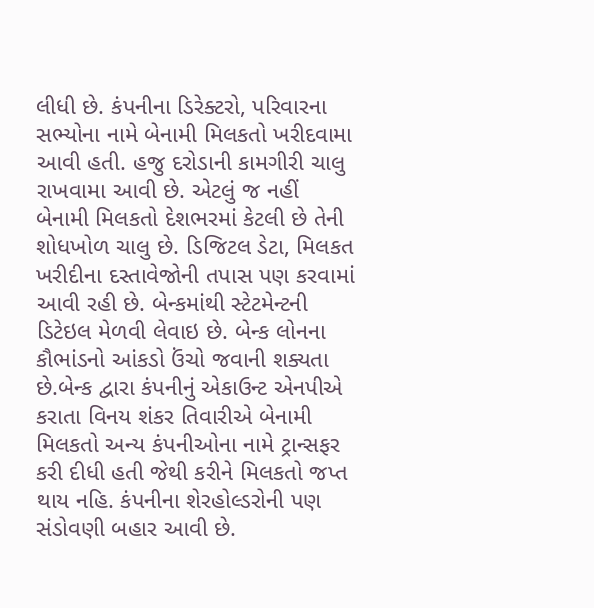લીધી છે. કંપનીના ડિરેક્ટરો, પરિવારના સભ્યોના નામે બેનામી મિલકતો ખરીદવામા આવી હતી. હજુ દરોડાની કામગીરી ચાલુ રાખવામા આવી છે. એટલું જ નહીં બેનામી મિલકતો દેશભરમાં કેટલી છે તેની શોધખોળ ચાલુ છે. ડિજિટલ ડેટા, મિલકત ખરીદીના દસ્તાવેજોની તપાસ પણ કરવામાં આવી રહી છે. બેન્કમાંથી સ્ટેટમેન્ટની ડિટેઇલ મેળવી લેવાઇ છે. બેન્ક લોનના કૌભાંડનો આંકડો ઉંચો જવાની શક્યતા છે.બેન્ક દ્વારા કંપનીનું એકાઉન્ટ એનપીએ કરાતા વિનય શંકર તિવારીએ બેનામી મિલકતો અન્ય કંપનીઓના નામે ટ્રાન્સફર કરી દીધી હતી જેથી કરીને મિલકતો જપ્ત થાય નહિ. કંપનીના શેરહોલ્ડરોની પણ સંડોવણી બહાર આવી છે.